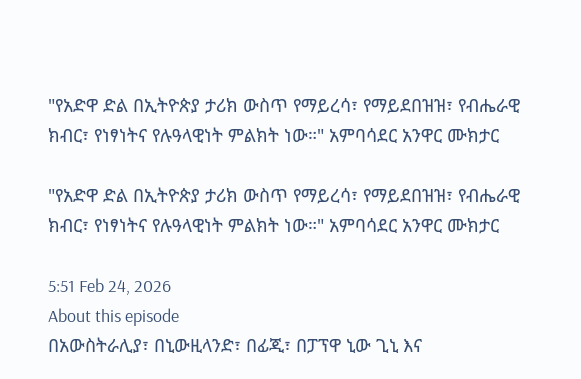"የአድዋ ድል በኢትዮጵያ ታሪክ ውስጥ የማይረሳ፣ የማይደበዝዝ፣ የብሔራዊ ክብር፣ የነፃነትና የሉዓላዊነት ምልክት ነው።" አምባሳደር አንዋር ሙክታር

"የአድዋ ድል በኢትዮጵያ ታሪክ ውስጥ የማይረሳ፣ የማይደበዝዝ፣ የብሔራዊ ክብር፣ የነፃነትና የሉዓላዊነት ምልክት ነው።" አምባሳደር አንዋር ሙክታር

5:51 Feb 24, 2026
About this episode
በአውስትራሊያ፣ በኒውዚላንድ፣ በፊጂ፣ በፓፕዋ ኒው ጊኒ እና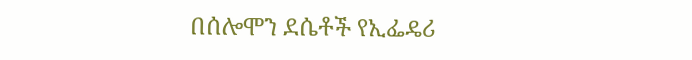በሰሎሞን ደሴቶች የኢፌዴሪ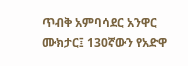ጥብቅ አምባሳደር አንዋር ሙክታር፤ 130ኛውን የአድዋ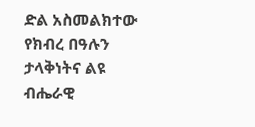ድል አስመልክተው የክብረ በዓሉን ታላቅነትና ልዩ ብሔራዊ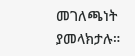መገለጫነት ያመላክታሉ።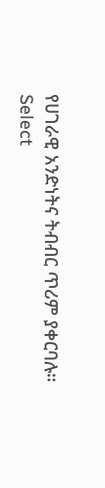የሀገራዊ አንድነትና ትብብር ጥሪም ያቀርባሉ።
Select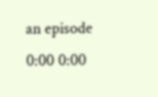an episode
0:00 0:00